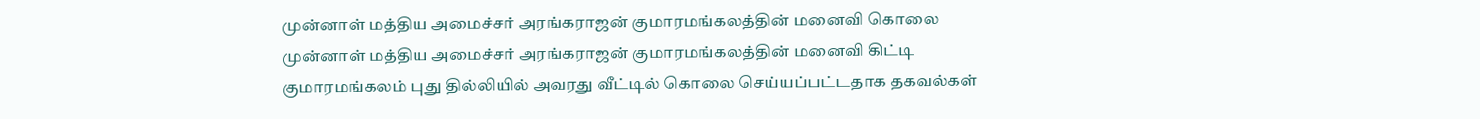முன்னாள் மத்திய அமைச்சர் அரங்கராஜன் குமாரமங்கலத்தின் மனைவி கொலை
முன்னாள் மத்திய அமைச்சர் அரங்கராஜன் குமாரமங்கலத்தின் மனைவி கிட்டி குமாரமங்கலம் புது தில்லியில் அவரது வீட்டில் கொலை செய்யப்பட்டதாக தகவல்கள்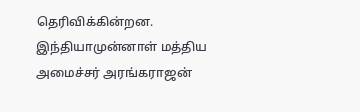தெரிவிக்கின்றன.
இந்தியாமுன்னாள் மத்திய அமைச்சர் அரங்கராஜன்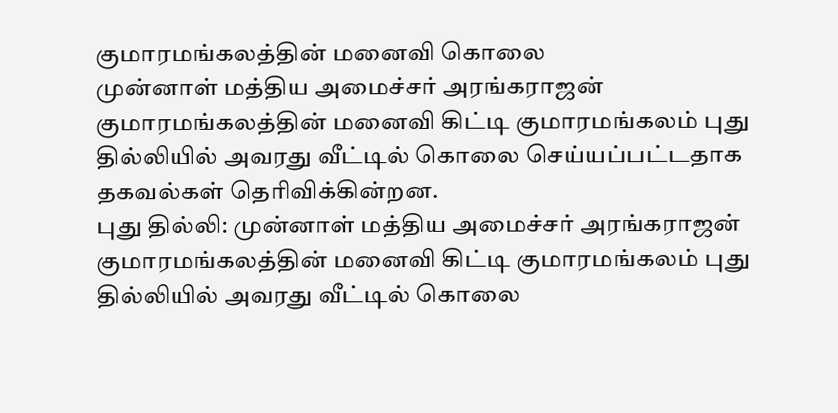குமாரமங்கலத்தின் மனைவி கொலை
முன்னாள் மத்திய அமைச்சர் அரங்கராஜன் குமாரமங்கலத்தின் மனைவி கிட்டி குமாரமங்கலம் புது தில்லியில் அவரது வீட்டில் கொலை செய்யப்பட்டதாக தகவல்கள் தெரிவிக்கின்றன.
புது தில்லி: முன்னாள் மத்திய அமைச்சர் அரங்கராஜன் குமாரமங்கலத்தின் மனைவி கிட்டி குமாரமங்கலம் புது தில்லியில் அவரது வீட்டில் கொலை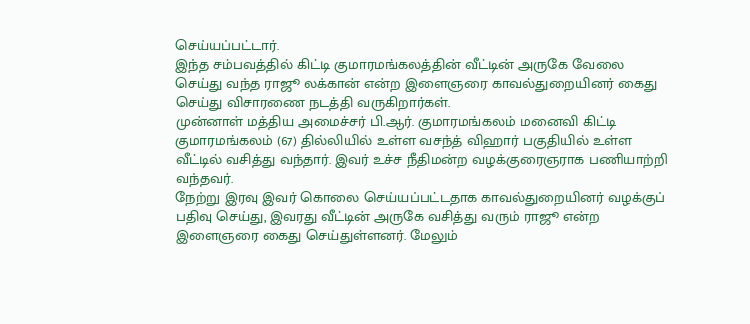செய்யப்பட்டார்.
இந்த சம்பவத்தில் கிட்டி குமாரமங்கலத்தின் வீட்டின் அருகே வேலை செய்து வந்த ராஜூ லக்கான் என்ற இளைஞரை காவல்துறையினர் கைது செய்து விசாரணை நடத்தி வருகிறார்கள்.
முன்னாள் மத்திய அமைச்சர் பி.ஆர். குமாரமங்கலம் மனைவி கிட்டி குமாரமங்கலம் (67) தில்லியில் உள்ள வசந்த் விஹார் பகுதியில் உள்ள வீட்டில் வசித்து வந்தார். இவர் உச்ச நீதிமன்ற வழக்குரைஞராக பணியாற்றி வந்தவர்.
நேற்று இரவு இவர் கொலை செய்யப்பட்டதாக காவல்துறையினர் வழக்குப் பதிவு செய்து, இவரது வீட்டின் அருகே வசித்து வரும் ராஜூ என்ற இளைஞரை கைது செய்துள்ளனர். மேலும்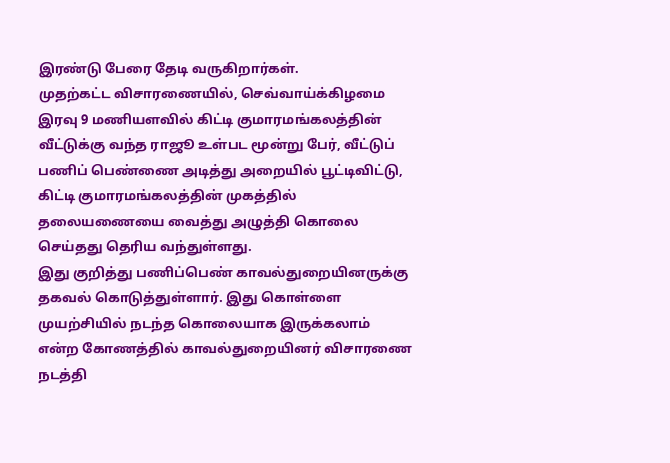இரண்டு பேரை தேடி வருகிறார்கள்.
முதற்கட்ட விசாரணையில், செவ்வாய்க்கிழமை இரவு 9 மணியளவில் கிட்டி குமாரமங்கலத்தின் வீட்டுக்கு வந்த ராஜூ உள்பட மூன்று பேர், வீட்டுப் பணிப் பெண்ணை அடித்து அறையில் பூட்டிவிட்டு, கிட்டி குமாரமங்கலத்தின் முகத்தில் தலையணையை வைத்து அழுத்தி கொலை செய்தது தெரிய வந்துள்ளது.
இது குறித்து பணிப்பெண் காவல்துறையினருக்கு தகவல் கொடுத்துள்ளார். இது கொள்ளை முயற்சியில் நடந்த கொலையாக இருக்கலாம் என்ற கோணத்தில் காவல்துறையினர் விசாரணை நடத்தி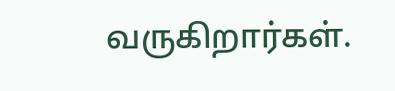வருகிறார்கள்.